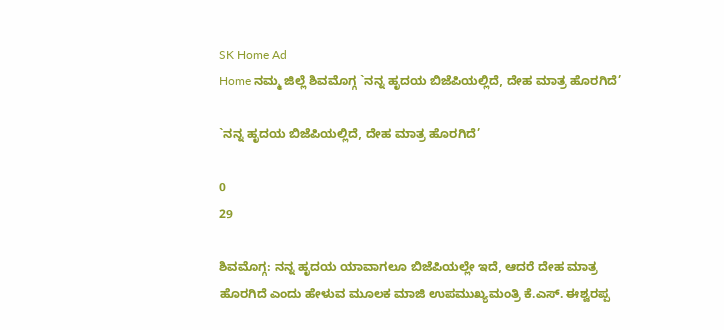SK Home Ad
Home ನಮ್ಮ ಜಿಲ್ಲೆ ಶಿವಮೊಗ್ಗ `ನನ್ನ ಹೃದಯ ಬಿಜೆಪಿಯಲ್ಲಿದೆ, ದೇಹ ಮಾತ್ರ ಹೊರಗಿದೆ’

`ನನ್ನ ಹೃದಯ ಬಿಜೆಪಿಯಲ್ಲಿದೆ, ದೇಹ ಮಾತ್ರ ಹೊರಗಿದೆ’

0
29

ಶಿವಮೊಗ್ಗ: ನನ್ನ ಹೃದಯ ಯಾವಾಗಲೂ ಬಿಜೆಪಿಯಲ್ಲೇ ಇದೆ, ಆದರೆ ದೇಹ ಮಾತ್ರ ಹೊರಗಿದೆ ಎಂದು ಹೇಳುವ ಮೂಲಕ ಮಾಜಿ ಉಪಮುಖ್ಯಮಂತ್ರಿ ಕೆ.ಎಸ್. ಈಶ್ವರಪ್ಪ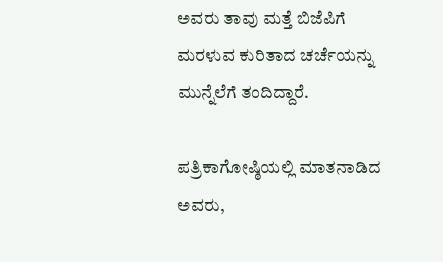ಅವರು ತಾವು ಮತ್ತೆ ಬಿಜೆಪಿಗೆ ಮರಳುವ ಕುರಿತಾದ ಚರ್ಚೆಯನ್ನು ಮುನ್ನೆಲೆಗೆ ತಂದಿದ್ದಾರೆ.

ಪತ್ರಿಕಾಗೋಷ್ಠಿಯಲ್ಲಿ ಮಾತನಾಡಿದ ಅವರು,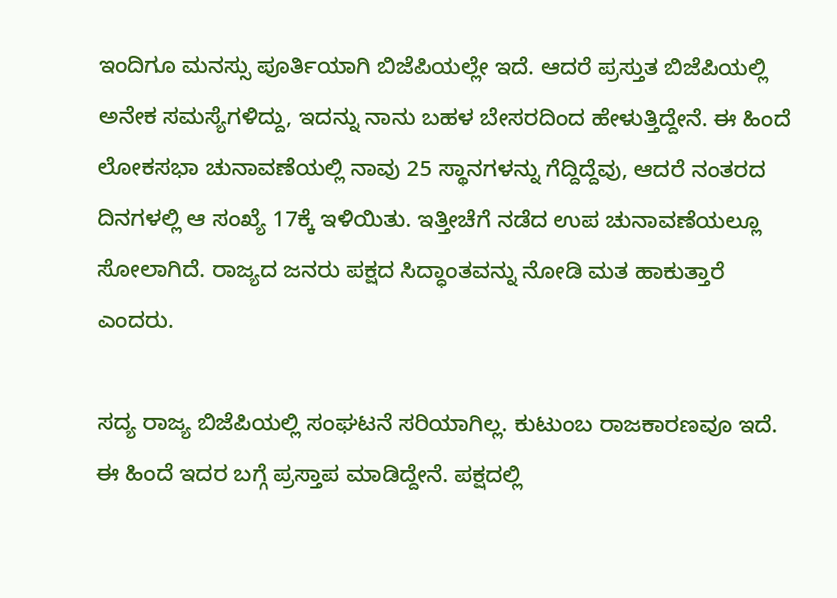ಇಂದಿಗೂ ಮನಸ್ಸು ಪೂರ್ತಿಯಾಗಿ ಬಿಜೆಪಿಯಲ್ಲೇ ಇದೆ. ಆದರೆ ಪ್ರಸ್ತುತ ಬಿಜೆಪಿಯಲ್ಲಿ ಅನೇಕ ಸಮಸ್ಯೆಗಳಿದ್ದು, ಇದನ್ನು ನಾನು ಬಹಳ ಬೇಸರದಿಂದ ಹೇಳುತ್ತಿದ್ದೇನೆ. ಈ ಹಿಂದೆ ಲೋಕಸಭಾ ಚುನಾವಣೆಯಲ್ಲಿ ನಾವು 25 ಸ್ಥಾನಗಳನ್ನು ಗೆದ್ದಿದ್ದೆವು, ಆದರೆ ನಂತರದ ದಿನಗಳಲ್ಲಿ ಆ ಸಂಖ್ಯೆ 17ಕ್ಕೆ ಇಳಿಯಿತು. ಇತ್ತೀಚೆಗೆ ನಡೆದ ಉಪ ಚುನಾವಣೆಯಲ್ಲೂ ಸೋಲಾಗಿದೆ. ರಾಜ್ಯದ ಜನರು ಪಕ್ಷದ ಸಿದ್ಧಾಂತವನ್ನು ನೋಡಿ ಮತ ಹಾಕುತ್ತಾರೆ ಎಂದರು.

ಸದ್ಯ ರಾಜ್ಯ ಬಿಜೆಪಿಯಲ್ಲಿ ಸಂಘಟನೆ ಸರಿಯಾಗಿಲ್ಲ. ಕುಟುಂಬ ರಾಜಕಾರಣವೂ ಇದೆ. ಈ ಹಿಂದೆ ಇದರ ಬಗ್ಗೆ ಪ್ರಸ್ತಾಪ ಮಾಡಿದ್ದೇನೆ. ಪಕ್ಷದಲ್ಲಿ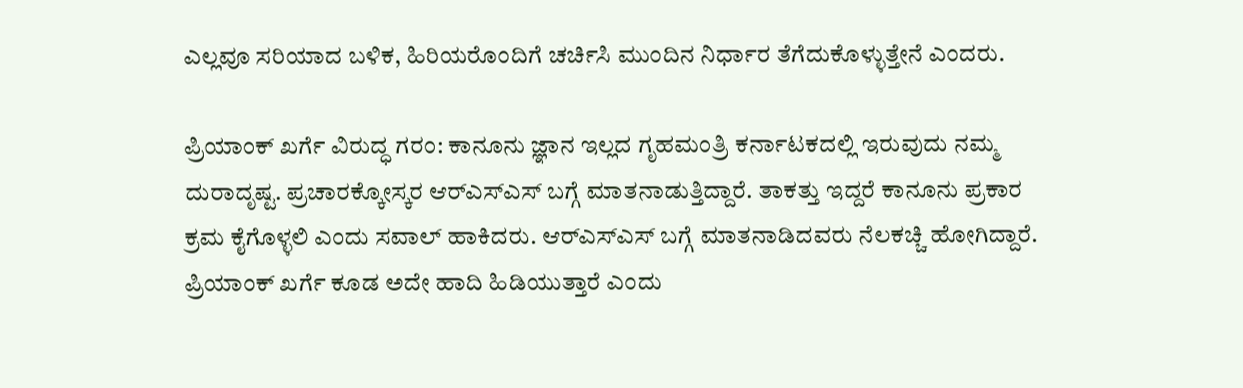ಎಲ್ಲವೂ ಸರಿಯಾದ ಬಳಿಕ, ಹಿರಿಯರೊಂದಿಗೆ ಚರ್ಚಿಸಿ ಮುಂದಿನ ನಿರ್ಧಾರ ತೆಗೆದುಕೊಳ್ಳುತ್ತೇನೆ ಎಂದರು.

ಪ್ರಿಯಾಂಕ್ ಖರ್ಗೆ ವಿರುದ್ಧ ಗರಂ: ಕಾನೂನು ಜ್ಞಾನ ಇಲ್ಲದ ಗೃಹಮಂತ್ರಿ ಕರ್ನಾಟಕದಲ್ಲಿ ಇರುವುದು ನಮ್ಮ ದುರಾದೃಷ್ಟ. ಪ್ರಚಾರಕ್ಕೋಸ್ಕರ ಆರ್‌ಎಸ್‌ಎಸ್ ಬಗ್ಗೆ ಮಾತನಾಡುತ್ತಿದ್ದಾರೆ. ತಾಕತ್ತು ಇದ್ದರೆ ಕಾನೂನು ಪ್ರಕಾರ ಕ್ರಮ ಕೈಗೊಳ್ಳಲಿ ಎಂದು ಸವಾಲ್ ಹಾಕಿದರು. ಆರ್‌ಎಸ್‌ಎಸ್ ಬಗ್ಗೆ ಮಾತನಾಡಿದವರು ನೆಲಕಚ್ಚಿ ಹೋಗಿದ್ದಾರೆ. ಪ್ರಿಯಾಂಕ್ ಖರ್ಗೆ ಕೂಡ ಅದೇ ಹಾದಿ ಹಿಡಿಯುತ್ತಾರೆ ಎಂದು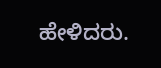ಹೇಳಿದರು.